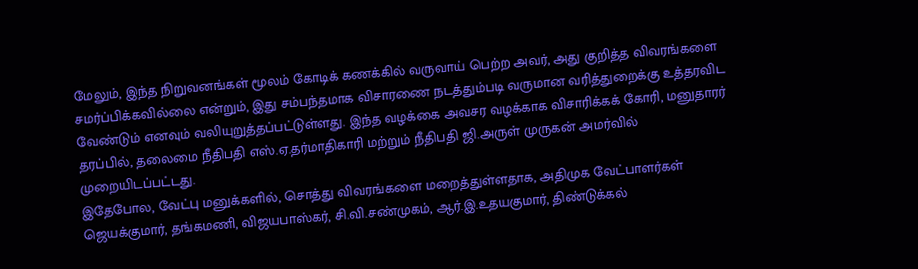மேலும், இந்த நிறுவனங்கள் மூலம் கோடிக் கணக்கில் வருவாய் பெற்ற அவர், அது குறித்த விவரங்களை சமர்ப்பிக்கவில்லை என்றும், இது சம்பந்தமாக விசாரணை நடத்தும்படி வருமான வரித்துறைக்கு உத்தரவிட வேண்டும் எனவும் வலியுறுத்தப்பட்டுள்ளது. இந்த வழக்கை அவசர வழக்காக விசாரிக்கக் கோரி, மனுதாரர் தரப்பில், தலைமை நீதிபதி எஸ்.ஏ.தர்மாதிகாரி மற்றும் நீதிபதி ஜி.அருள் முருகன் அமர்வில் முறையிடப்பட்டது.
இதேபோல, வேட்பு மனுக்களில், சொத்து விவரங்களை மறைத்துள்ளதாக, அதிமுக வேட்பாளர்கள் ஜெயக்குமார், தங்கமணி, விஜயபாஸ்கர், சி.வி.சண்முகம், ஆர்.இ.உதயகுமார், திண்டுக்கல்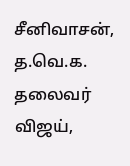சீனிவாசன், த.வெ.க. தலைவர் விஜய்,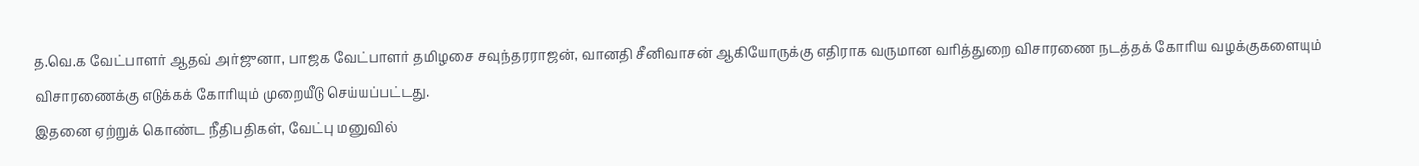த.வெ.க வேட்பாளர் ஆதவ் அர்ஜுனா, பாஜக வேட்பாளர் தமிழசை சவுந்தரராஜன், வானதி சீனிவாசன் ஆகியோருக்கு எதிராக வருமான வரித்துறை விசாரணை நடத்தக் கோரிய வழக்குகளையும் விசாரணைக்கு எடுக்கக் கோரியும் முறையீடு செய்யப்பட்டது.
இதனை ஏற்றுக் கொண்ட நீதிபதிகள், வேட்பு மனுவில்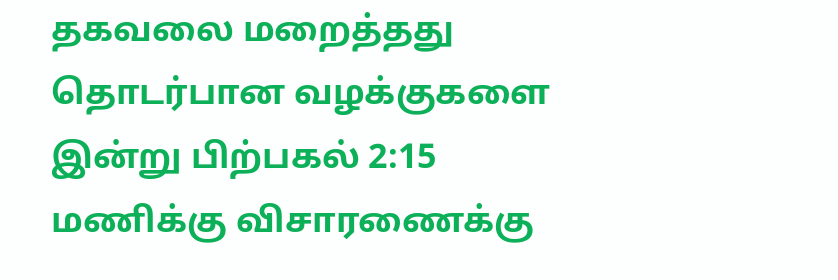தகவலை மறைத்தது தொடர்பான வழக்குகளை இன்று பிற்பகல் 2:15 மணிக்கு விசாரணைக்கு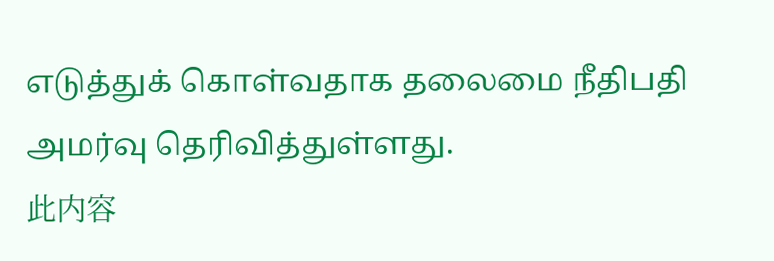எடுத்துக் கொள்வதாக தலைமை நீதிபதி அமர்வு தெரிவித்துள்ளது.
此内容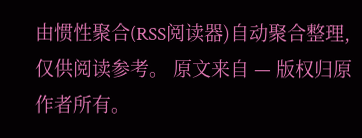由惯性聚合(RSS阅读器)自动聚合整理,仅供阅读参考。 原文来自 — 版权归原作者所有。